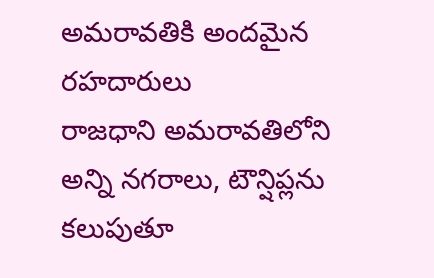అమరావతికి అందమైన రహదారులు
రాజధాని అమరావతిలోని అన్ని నగరాలు, టౌన్షిప్లను కలుపుతూ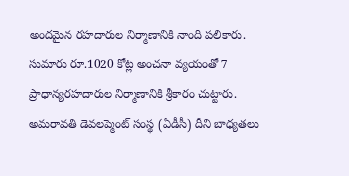అందమైన రహదారుల నిర్మాణానికి నాంది పలికారు. సుమారు రూ.1020 కోట్ల అంచనా వ్యయంతో 7 ప్రాధాన్యరహదారుల నిర్మాణానికి శ్రీకారం చుట్టారు. అమరావతి డెవలప్మెంట్ సంస్థ (ఏడీసీ) దీని బాధ్యతలు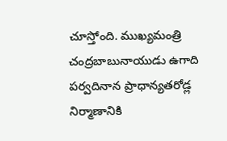చూస్తోంది. ముఖ్యమంత్రి చంద్రబాబునాయుడు ఉగాది పర్వదినాన ప్రాధాన్యతరోడ్ల నిర్మాణానికి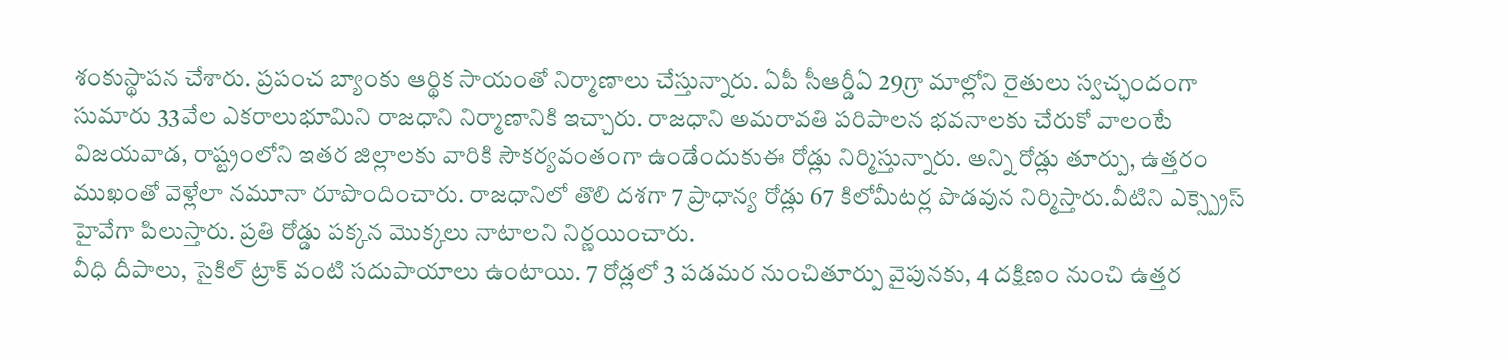శంకుస్థాపన చేశారు. ప్రపంచ బ్యాంకు ఆర్థిక సాయంతో నిర్మాణాలు చేస్తున్నారు. ఏపీ సీఆర్డీఏ 29గ్రా మాల్లోని రైతులు స్వచ్ఛందంగా సుమారు 33వేల ఎకరాలుభూమిని రాజధాని నిర్మాణానికి ఇచ్చారు. రాజధాని అమరావతి పరిపాలన భవనాలకు చేరుకో వాలంటే విజయవాడ, రాష్ట్రంలోని ఇతర జిల్లాలకు వారికి సౌకర్యవంతంగా ఉండేందుకుఈ రోడ్లు నిర్మిస్తున్నారు. అన్ని రోడ్లు తూర్పు, ఉత్తరం ముఖంతో వెళ్లేలా నమూనా రూపొందించారు. రాజధానిలో తొలి దశగా 7 ప్రాధాన్య రోడ్లు 67 కిలోమీటర్ల పొడవున నిర్మిస్తారు.వీటిని ఎక్స్ప్రెస్ హైవేగా పిలుస్తారు. ప్రతి రోడ్డు పక్కన మొక్కలు నాటాలని నిర్ణయించారు.
వీధి దీపాలు, సైకిల్ ట్రాక్ వంటి సదుపాయాలు ఉంటాయి. 7 రోడ్లలో 3 పడమర నుంచితూర్పు వైపునకు, 4 దక్షిణం నుంచి ఉత్తర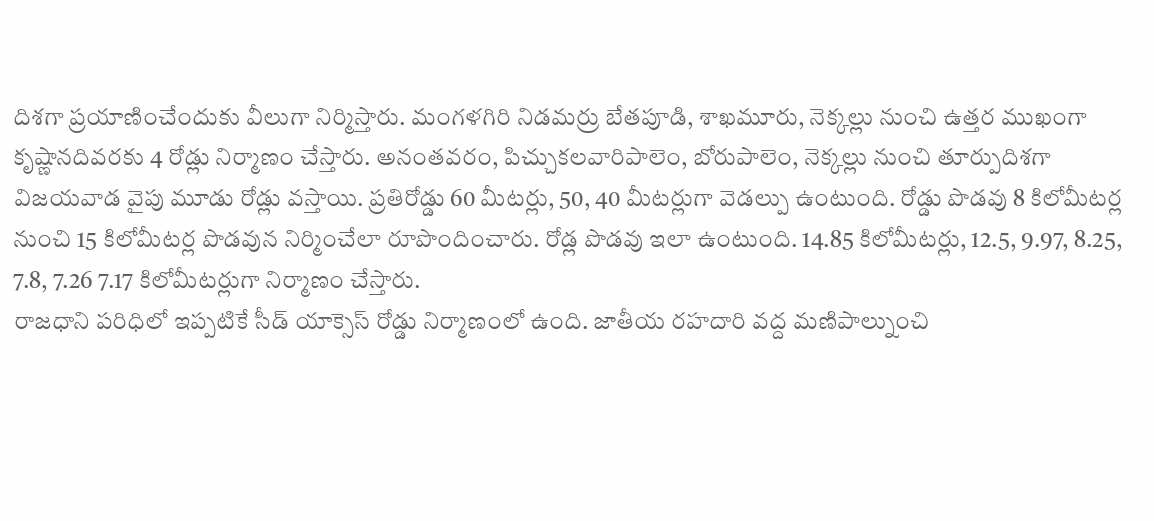దిశగా ప్రయాణించేందుకు వీలుగా నిర్మిస్తారు. మంగళగిరి నిడమర్రు బేతపూడి, శాఖమూరు, నెక్కల్లు నుంచి ఉత్తర ముఖంగా కృష్ణానదివరకు 4 రోడ్లు నిర్మాణం చేస్తారు. అనంతవరం, పిచ్చుకలవారిపాలెం, బోరుపాలెం, నెక్కల్లు నుంచి తూర్పుదిశగా విజయవాడ వైపు మూడు రోడ్లు వస్తాయి. ప్రతిరోడ్డు 60 మీటర్లు, 50, 40 మీటర్లుగా వెడల్పు ఉంటుంది. రోడ్డు పొడవు 8 కిలోమీటర్ల నుంచి 15 కిలోమీటర్ల పొడవున నిర్మించేలా రూపొందించారు. రోడ్ల పొడవు ఇలా ఉంటుంది. 14.85 కిలోమీటర్లు, 12.5, 9.97, 8.25, 7.8, 7.26 7.17 కిలోమీటర్లుగా నిర్మాణం చేస్తారు.
రాజధాని పరిధిలో ఇప్పటికే సీడ్ యాక్సెస్ రోడ్డు నిర్మాణంలో ఉంది. జాతీయ రహదారి వద్ద మణిపాల్నుంచి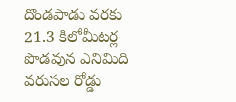దొండపాడు వరకు 21.3 కిలోమీటర్ల పొడవున ఎనిమిది వరుసల రోడ్డు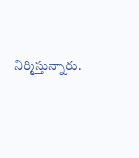నిర్మిస్తున్నారు.